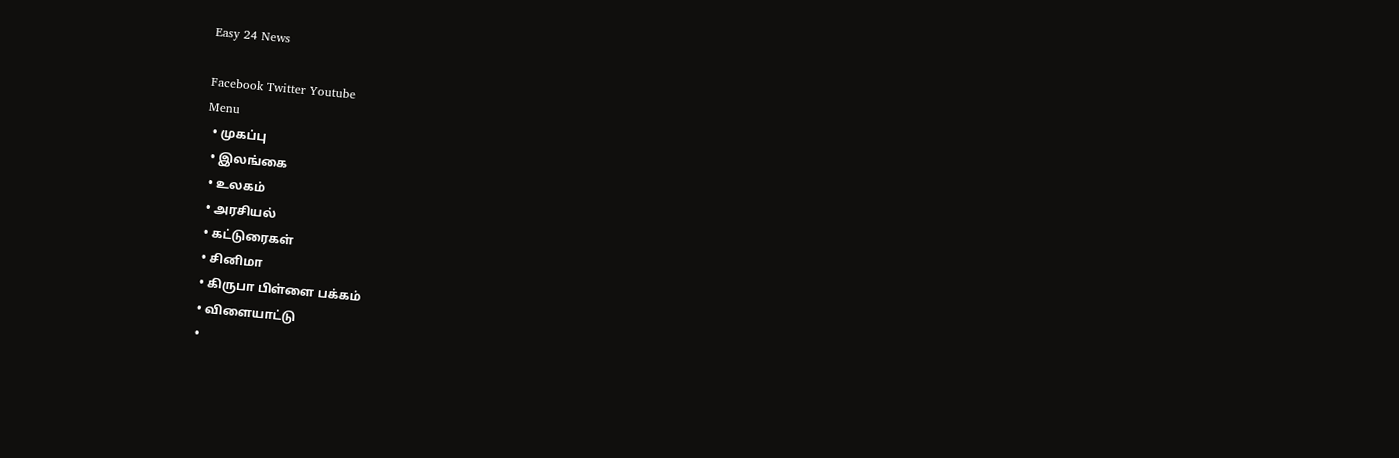Easy 24 News

Facebook Twitter Youtube
Menu
  • முகப்பு
  • இலங்கை
  • உலகம்
  • அரசியல்
  • கட்டுரைகள்
  • சினிமா
  • கிருபா பிள்ளை பக்கம்
  • விளையாட்டு
  •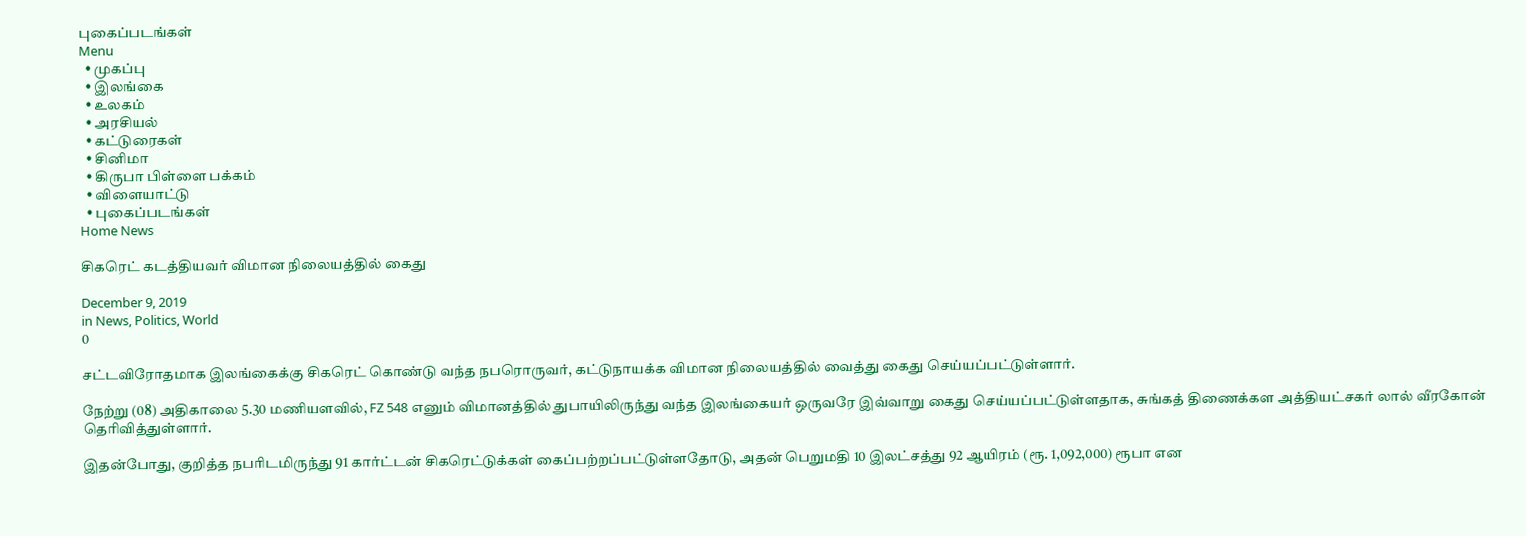புகைப்படங்கள்
Menu
  • முகப்பு
  • இலங்கை
  • உலகம்
  • அரசியல்
  • கட்டுரைகள்
  • சினிமா
  • கிருபா பிள்ளை பக்கம்
  • விளையாட்டு
  • புகைப்படங்கள்
Home News

சிகரெட் கடத்தியவர் விமான நிலையத்தில் கைது

December 9, 2019
in News, Politics, World
0

சட்டவிரோதமாக இலங்கைக்கு சிகரெட் கொண்டு வந்த நபரொருவர், கட்டுநாயக்க விமான நிலையத்தில் வைத்து கைது செய்யப்பட்டுள்ளார்.

நேற்று (08) அதிகாலை 5.30 மணியளவில், FZ 548 எனும் விமானத்தில் துபாயிலிருந்து வந்த இலங்கையர் ஒருவரே இவ்வாறு கைது செய்யப்பட்டுள்ளதாக, சுங்கத் திணைக்கள அத்தியட்சகர் லால் வீரகோன் தெரிவித்துள்ளார்.

இதன்போது, குறித்த நபரிடமிருந்து 91 கார்ட்டன் சிகரெட்டுக்கள் கைப்பற்றப்பட்டுள்ளதோடு, அதன் பெறுமதி 10 இலட்சத்து 92 ஆயிரம் (ரூ. 1,092,000) ரூபா என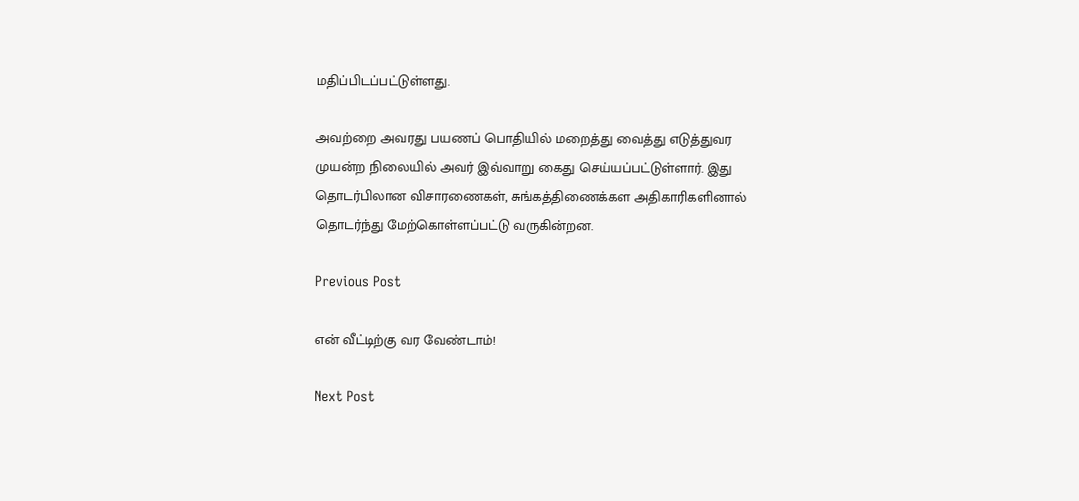மதிப்பிடப்பட்டுள்ளது.

அவற்றை அவரது பயணப் பொதியில் மறைத்து வைத்து எடுத்துவர முயன்ற நிலையில் அவர் இவ்வாறு கைது செய்யப்பட்டுள்ளார். இது தொடர்பிலான விசாரணைகள், சுங்கத்திணைக்கள அதிகாரிகளினால் தொடர்ந்து மேற்கொள்ளப்பட்டு வருகின்றன.

Previous Post

என் வீட்டிற்கு வர வேண்டாம்!

Next Post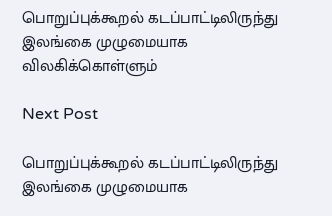பொறுப்புக்கூறல் கடப்பாட்டிலிருந்து இலங்கை முழுமையாக விலகிக்கொள்ளும்

Next Post

பொறுப்புக்கூறல் கடப்பாட்டிலிருந்து இலங்கை முழுமையாக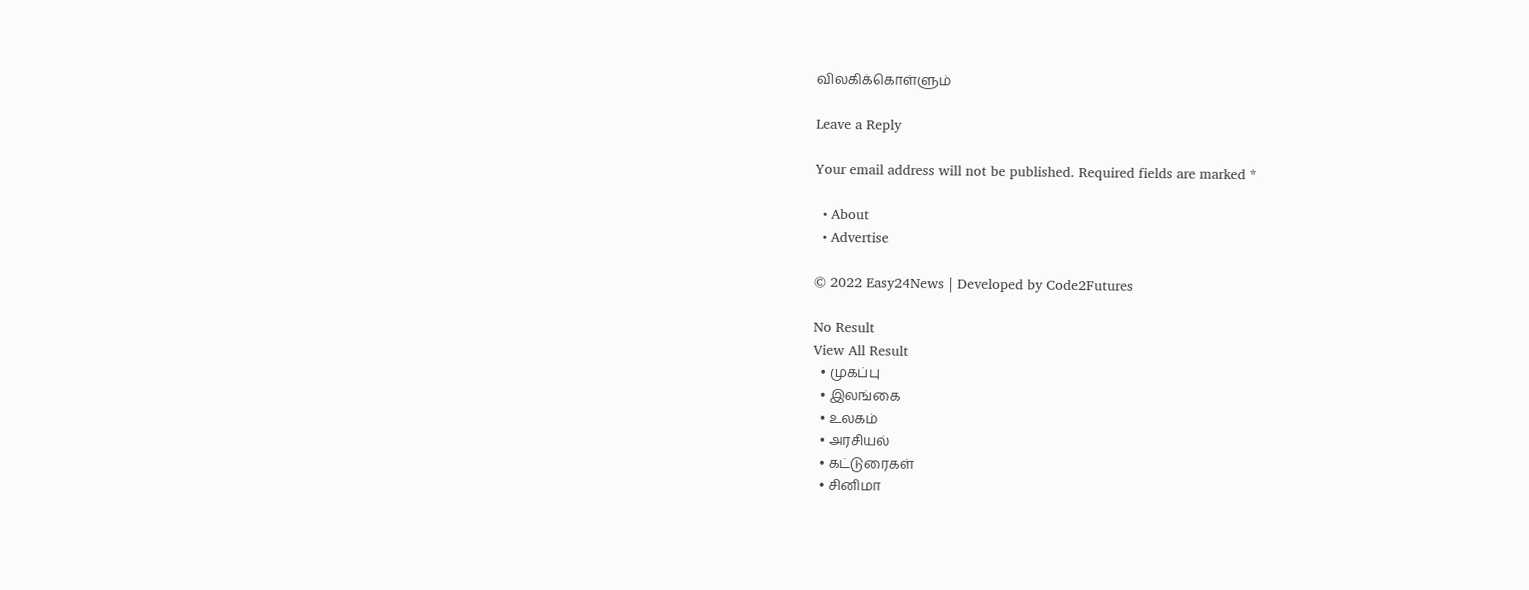விலகிக்கொள்ளும்

Leave a Reply

Your email address will not be published. Required fields are marked *

  • About
  • Advertise

© 2022 Easy24News | Developed by Code2Futures

No Result
View All Result
  • முகப்பு
  • இலங்கை
  • உலகம்
  • அரசியல்
  • கட்டுரைகள்
  • சினிமா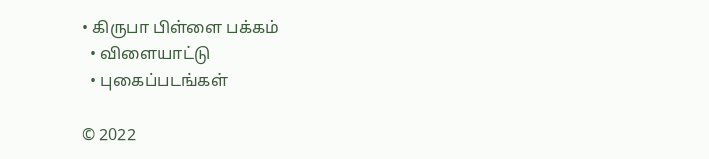• கிருபா பிள்ளை பக்கம்
  • விளையாட்டு
  • புகைப்படங்கள்

© 2022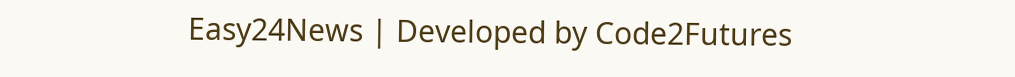Easy24News | Developed by Code2Futures